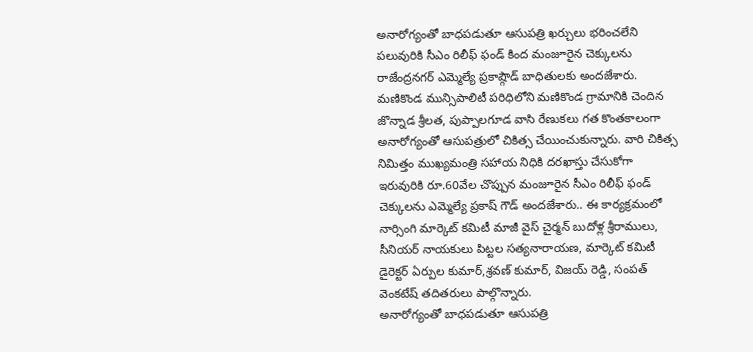అనారోగ్యంతో బాధపడుతూ ఆసుపత్రి ఖర్చులు భరించలేని పలువురికి సీఎం రిలీఫ్ ఫండ్ కింద మంజూరైన చెక్కులను రాజేంద్రనగర్ ఎమ్మెల్యే ప్రకాష్గౌడ్ బాధితులకు అందజేశారు. మణికొండ మున్సిపాలిటీ పరిధిలోని మణికొండ గ్రామానికి చెందిన జొన్నాడ శ్రీలత, పుప్పాలగూడ వాసి రేణుకలు గత కొంతకాలంగా అనారోగ్యంతో ఆసుపత్రులో చికిత్స చేయించుకున్నారు. వారి చికిత్స నిమిత్తం ముఖ్యమంత్రి సహాయ నిధికి దరఖాస్తు చేసుకోగా ఇరువురికి రూ.60వేల చొప్పున మంజూరైన సీఎం రిలీఫ్ ఫండ్ చెక్కులను ఎమ్మెల్యే ప్రకాష్ గౌడ్ అందజేశారు.. ఈ కార్యక్రమంలో నార్సింగి మార్కెట్ కమిటీ మాజీ వైస్ చైర్మన్ బుదోళ్ల శ్రీరాములు, సీనియర్ నాయకులు పిట్టల సత్యనారాయణ, మార్కెట్ కమిటీ డైరెక్టర్ ఏర్పుల కుమార్,శ్రవణ్ కుమార్, విజయ్ రెడ్డి, సంపత్ వెంకటేష్ తదితరులు పాల్గొన్నారు.
అనారోగ్యంతో బాధపడుతూ ఆసుపత్రి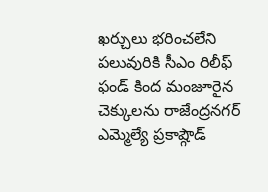ఖర్చులు భరించలేని పలువురికి సీఎం రిలీఫ్ ఫండ్ కింద మంజూరైన చెక్కులను రాజేంద్రనగర్ ఎమ్మెల్యే ప్రకాష్గౌడ్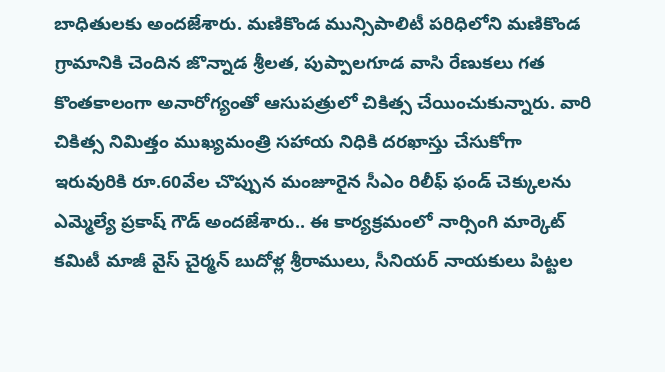బాధితులకు అందజేశారు. మణికొండ మున్సిపాలిటీ పరిధిలోని మణికొండ గ్రామానికి చెందిన జొన్నాడ శ్రీలత, పుప్పాలగూడ వాసి రేణుకలు గత కొంతకాలంగా అనారోగ్యంతో ఆసుపత్రులో చికిత్స చేయించుకున్నారు. వారి చికిత్స నిమిత్తం ముఖ్యమంత్రి సహాయ నిధికి దరఖాస్తు చేసుకోగా ఇరువురికి రూ.60వేల చొప్పున మంజూరైన సీఎం రిలీఫ్ ఫండ్ చెక్కులను ఎమ్మెల్యే ప్రకాష్ గౌడ్ అందజేశారు.. ఈ కార్యక్రమంలో నార్సింగి మార్కెట్ కమిటీ మాజీ వైస్ చైర్మన్ బుదోళ్ల శ్రీరాములు, సీనియర్ నాయకులు పిట్టల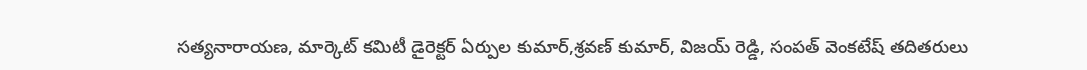సత్యనారాయణ, మార్కెట్ కమిటీ డైరెక్టర్ ఏర్పుల కుమార్,శ్రవణ్ కుమార్, విజయ్ రెడ్డి, సంపత్ వెంకటేష్ తదితరులు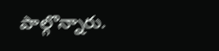పాల్గొన్నారు.